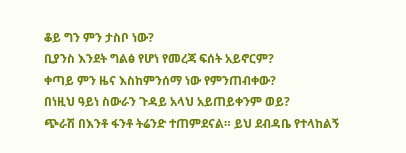ቆይ ግን ምን ታስቦ ነው?
ቢያንስ እንደት ግልፅ የሆነ የመረጃ ፍሰት አይኖርም?
ቀጣይ ምን ዜና እስከምንሰማ ነው የምንጠብቀው?
በነዚህ ዓይነ ስውራን ጉዳይ አላህ አይጠይቀንም ወይ?
ጭራሽ በእንቶ ፋንቶ ትሬንድ ተጠምደናል። ይህ ደብዳቤ የተላከልኝ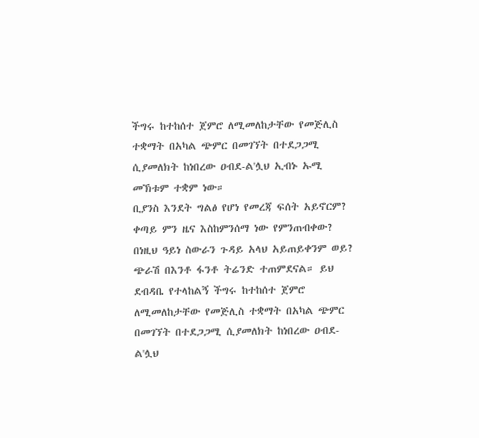ችግሩ ከተከሰተ ጀምሮ ለሚመለከታቸው የመጅሊስ ተቋማት በአካል ጭምር በመገኘት በተደጋጋሚ ሲያመለክት ከነበረው ዐብደ-ል'ሏህ ኢብኑ ኡሚ መኽቱም ተቋም ነው።
ቢያንስ እንደት ግልፅ የሆነ የመረጃ ፍሰት አይኖርም?
ቀጣይ ምን ዜና እስከምንሰማ ነው የምንጠብቀው?
በነዚህ ዓይነ ስውራን ጉዳይ አላህ አይጠይቀንም ወይ?
ጭራሽ በእንቶ ፋንቶ ትሬንድ ተጠምደናል። ይህ ደብዳቤ የተላከልኝ ችግሩ ከተከሰተ ጀምሮ ለሚመለከታቸው የመጅሊስ ተቋማት በአካል ጭምር በመገኘት በተደጋጋሚ ሲያመለክት ከነበረው ዐብደ-ል'ሏህ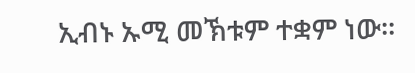ኢብኑ ኡሚ መኽቱም ተቋም ነው።